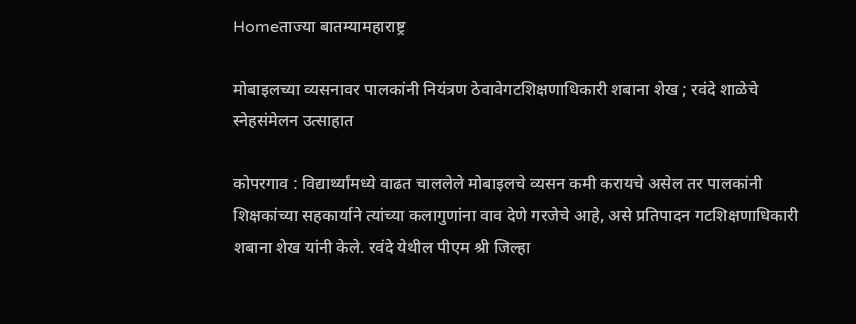Homeताज्या बातम्यामहाराष्ट्र

मोबाइलच्या व्यसनावर पालकांनी नियंत्रण ठेवावेगटशिक्षणाधिकारी शबाना शेख ; रवंदे शाळेचे स्नेहसंमेलन उत्साहात

कोपरगाव : विद्यार्थ्यांमध्ये वाढत चाललेले मोबाइलचे व्यसन कमी करायचे असेल तर पालकांनी शिक्षकांच्या सहकार्याने त्यांच्या कलागुणांना वाव देणे गरजेचे आहे, असे प्रतिपादन गटशिक्षणाधिकारी शबाना शेख यांनी केले. रवंदे येथील पीएम श्री जिल्हा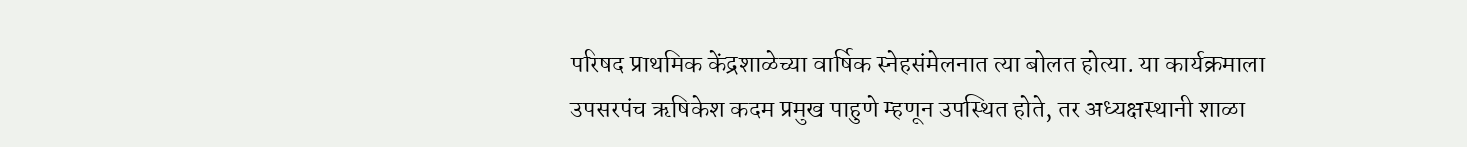परिषद प्राथमिक केंद्रशाळेच्या वार्षिक स्नेहसंमेलनात त्या बोलत होत्या. या कार्यक्रमाला उपसरपंच ऋषिकेश कदम प्रमुख पाहुणे म्हणून उपस्थित होते, तर अध्यक्षस्थानी शाळा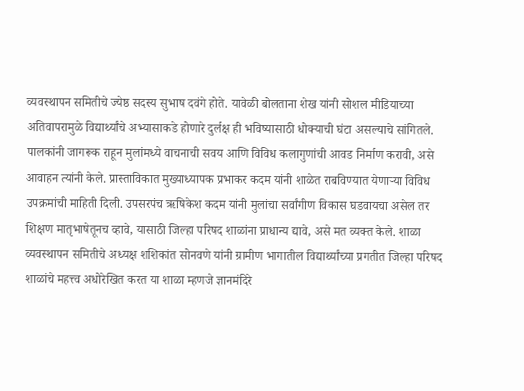व्यवस्थापन समितीचे ज्येष्ठ सदस्य सुभाष दवंगे होते. यावेळी बोलताना शेख यांनी सोशल मीडियाच्या अतिवापरामुळे विद्यार्थ्यांचे अभ्यासाकडे होणारे दुर्लक्ष ही भविष्यासाठी धोक्याची घंटा असल्याचे सांगितले. पालकांनी जागरूक राहून मुलांमध्ये वाचनाची सवय आणि विविध कलागुणांची आवड निर्माण करावी, असे आवाहन त्यांनी केले. प्रास्ताविकात मुख्याध्यापक प्रभाकर कदम यांनी शाळेत राबविण्यात येणाऱ्या विविध उपक्रमांची माहिती दिली. उपसरपंच ऋषिकेश कदम यांनी मुलांचा सर्वांगीण विकास घडवायचा असेल तर शिक्षण मातृभाषेतूनच व्हावे, यासाठी जिल्हा परिषद शाळांना प्राधान्य द्यावे, असे मत व्यक्त केले. शाळा व्यवस्थापन समितीचे अध्यक्ष शशिकांत सोनवणे यांनी ग्रामीण भागातील विद्यार्थ्यांच्या प्रगतीत जिल्हा परिषद शाळांचे महत्त्व अधोरेखित करत या शाळा म्हणजे ज्ञानमंदिरे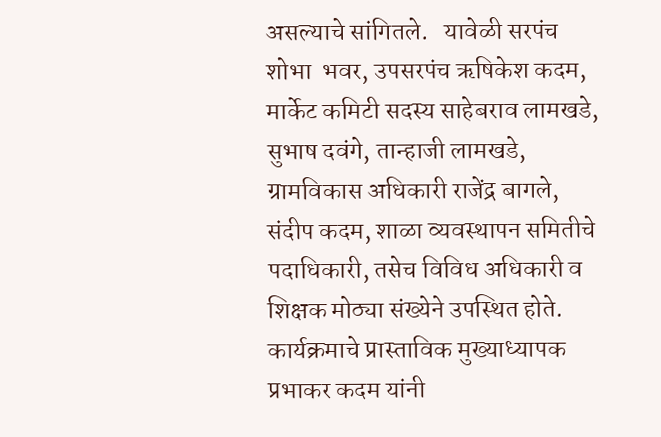असल्याचे सांगितले.   यावेळी सरपंच शोभा  भवर, उपसरपंच ऋषिकेश कदम, मार्केट कमिटी सदस्य साहेबराव लामखडे, सुभाष दवंगे, तान्हाजी लामखडे, ग्रामविकास अधिकारी राजेंद्र बागले, संदीप कदम, शाळा व्यवस्थापन समितीचे पदाधिकारी, तसेच विविध अधिकारी व शिक्षक मोठ्या संख्येने उपस्थित होते. कार्यक्रमाचे प्रास्ताविक मुख्याध्यापक प्रभाकर कदम यांनी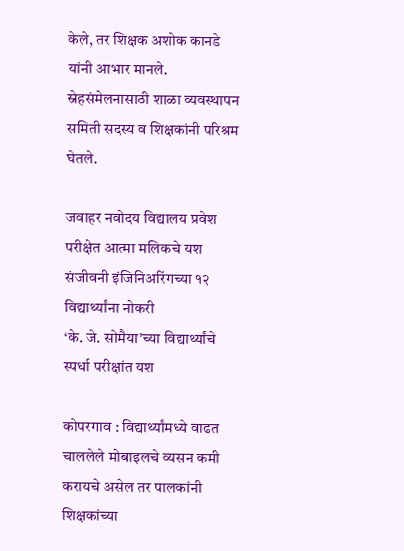केले, तर शिक्षक अशोक कानडे यांनी आभार मानले. स्नेहसंमेलनासाठी शाळा व्यवस्थापन समिती सदस्य व शिक्षकांनी परिश्रम घेतले.

जवाहर नवोदय विद्यालय प्रवेश परीक्षेत आत्मा मलिकचे यश
संजीवनी इंजिनिअरिंगच्या १२ विद्यार्थ्यांना नोकरी
‘के. जे. सोमैया’च्या विद्यार्थ्यांचे स्पर्धा परीक्षांत यश

कोपरगाव : विद्यार्थ्यांमध्ये वाढत चाललेले मोबाइलचे व्यसन कमी करायचे असेल तर पालकांनी शिक्षकांच्या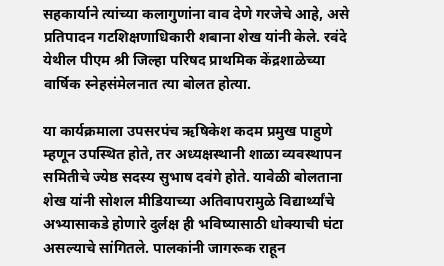सहकार्याने त्यांच्या कलागुणांना वाव देणे गरजेचे आहे, असे प्रतिपादन गटशिक्षणाधिकारी शबाना शेख यांनी केले. रवंदे येथील पीएम श्री जिल्हा परिषद प्राथमिक केंद्रशाळेच्या वार्षिक स्नेहसंमेलनात त्या बोलत होत्या.

या कार्यक्रमाला उपसरपंच ऋषिकेश कदम प्रमुख पाहुणे म्हणून उपस्थित होते, तर अध्यक्षस्थानी शाळा व्यवस्थापन समितीचे ज्येष्ठ सदस्य सुभाष दवंगे होते. यावेळी बोलताना शेख यांनी सोशल मीडियाच्या अतिवापरामुळे विद्यार्थ्यांचे अभ्यासाकडे होणारे दुर्लक्ष ही भविष्यासाठी धोक्याची घंटा असल्याचे सांगितले. पालकांनी जागरूक राहून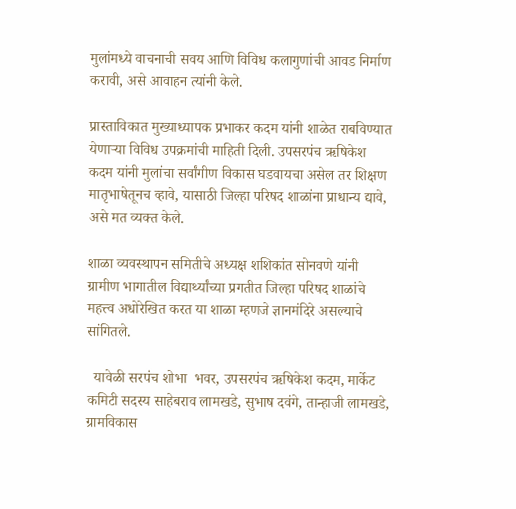मुलांमध्ये वाचनाची सवय आणि विविध कलागुणांची आवड निर्माण करावी, असे आवाहन त्यांनी केले.

प्रास्ताविकात मुख्याध्यापक प्रभाकर कदम यांनी शाळेत राबविण्यात येणाऱ्या विविध उपक्रमांची माहिती दिली. उपसरपंच ऋषिकेश कदम यांनी मुलांचा सर्वांगीण विकास घडवायचा असेल तर शिक्षण मातृभाषेतूनच व्हावे, यासाठी जिल्हा परिषद शाळांना प्राधान्य द्यावे, असे मत व्यक्त केले.

शाळा व्यवस्थापन समितीचे अध्यक्ष शशिकांत सोनवणे यांनी ग्रामीण भागातील विद्यार्थ्यांच्या प्रगतीत जिल्हा परिषद शाळांचे महत्त्व अधोरेखित करत या शाळा म्हणजे ज्ञानमंदिरे असल्याचे सांगितले.

  यावेळी सरपंच शोभा  भवर, उपसरपंच ऋषिकेश कदम, मार्केट कमिटी सदस्य साहेबराव लामखडे, सुभाष दवंगे, तान्हाजी लामखडे, ग्रामविकास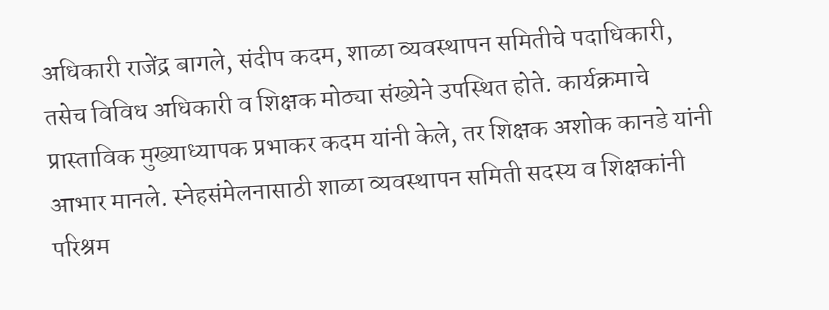अधिकारी राजेंद्र बागले, संदीप कदम, शाळा व्यवस्थापन समितीचे पदाधिकारी, तसेच विविध अधिकारी व शिक्षक मोठ्या संख्येने उपस्थित होते. कार्यक्रमाचे प्रास्ताविक मुख्याध्यापक प्रभाकर कदम यांनी केले, तर शिक्षक अशोक कानडे यांनी आभार मानले. स्नेहसंमेलनासाठी शाळा व्यवस्थापन समिती सदस्य व शिक्षकांनी परिश्रम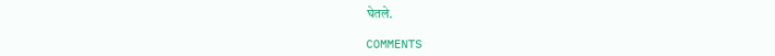घेतले.

COMMENTS